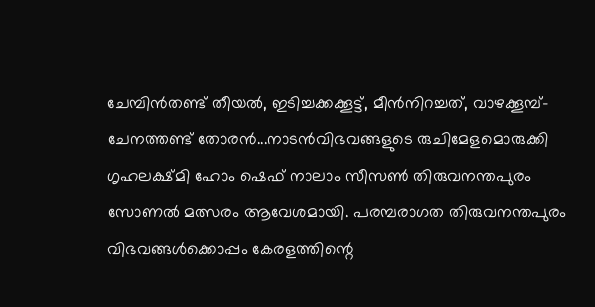ചേമ്പിന്‍തണ്ട് തീയല്‍, ഇടിച്ചക്കക്കൂട്ട്, മീന്‍നിറച്ചത്, വാഴക്കൂമ്പ്-ചേനത്തണ്ട് തോരന്‍...നാടന്‍വിഭവങ്ങളുടെ രുചിമേളമൊരുക്കി ഗൃഹലക്ഷ്മി ഹോം ഷെഫ് നാലാം സീസണ്‍ തിരുവനന്തപുരം സോണല്‍ മത്സരം ആവേശമായി. പരമ്പരാഗത തിരുവനന്തപുരം വിഭവങ്ങള്‍ക്കൊപ്പം കേരളത്തിന്റെ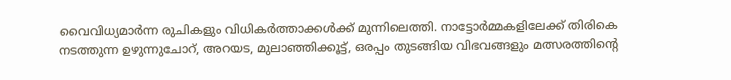വൈവിധ്യമാര്‍ന്ന രുചികളും വിധികര്‍ത്താക്കള്‍ക്ക് മുന്നിലെത്തി. നാട്ടോര്‍മ്മകളിലേക്ക് തിരികെ നടത്തുന്ന ഉഴുന്നുചോറ്, അറയട, മുലാഞ്ഞിക്കൂട്ട്, ഒരപ്പം തുടങ്ങിയ വിഭവങ്ങളും മത്സരത്തിന്റെ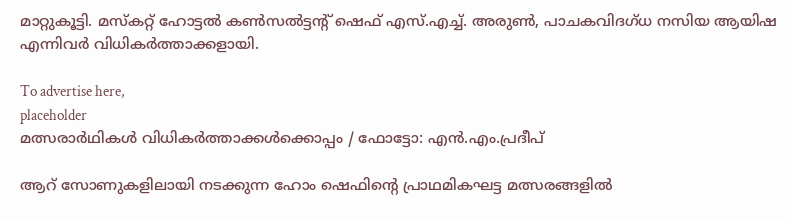മാറ്റുകൂട്ടി. മസ്‌കറ്റ് ഹോട്ടല്‍ കണ്‍സല്‍ട്ടന്റ് ഷെഫ് എസ്.എച്ച്. അരുണ്‍, പാചകവിദഗ്ധ നസിയ ആയിഷ എന്നിവര്‍ വിധികര്‍ത്താക്കളായി.

To advertise here,
placeholder
മത്സരാര്‍ഥികള്‍ വിധികര്‍ത്താക്കള്‍ക്കൊപ്പം / ഫോട്ടോ: എന്‍.എം.പ്രദീപ്

ആറ് സോണുകളിലായി നടക്കുന്ന ഹോം ഷെഫിന്റെ പ്രാഥമികഘട്ട മത്സരങ്ങളില്‍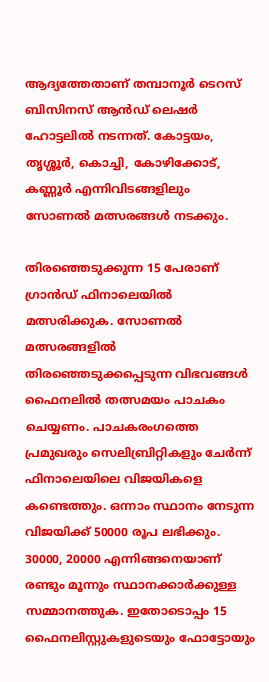ആദ്യത്തേതാണ് തമ്പാനൂര്‍ ടെറസ് ബിസിനസ് ആന്‍ഡ് ലെഷര്‍ ഹോട്ടലില്‍ നടന്നത്. കോട്ടയം, തൃശ്ശൂര്‍, കൊച്ചി, കോഴിക്കോട്, കണ്ണൂര്‍ എന്നിവിടങ്ങളിലും സോണല്‍ മത്സരങ്ങള്‍ നടക്കും.

തിരഞ്ഞെടുക്കുന്ന 15 പേരാണ് ഗ്രാന്‍ഡ് ഫിനാലെയില്‍ മത്സരിക്കുക. സോണല്‍ മത്സരങ്ങളില്‍ തിരഞ്ഞെടുക്കപ്പെടുന്ന വിഭവങ്ങള്‍ ഫൈനലില്‍ തത്സമയം പാചകം ചെയ്യണം. പാചകരംഗത്തെ പ്രമുഖരും സെലിബ്രിറ്റികളും ചേര്‍ന്ന് ഫിനാലെയിലെ വിജയികളെ കണ്ടെത്തും. ഒന്നാം സ്ഥാനം നേടുന്ന വിജയിക്ക് 50000 രൂപ ലഭിക്കും. 30000, 20000 എന്നിങ്ങനെയാണ് രണ്ടും മൂന്നും സ്ഥാനക്കാര്‍ക്കുള്ള സമ്മാനത്തുക. ഇതോടൊപ്പം 15 ഫൈനലിസ്റ്റുകളുടെയും ഫോട്ടോയും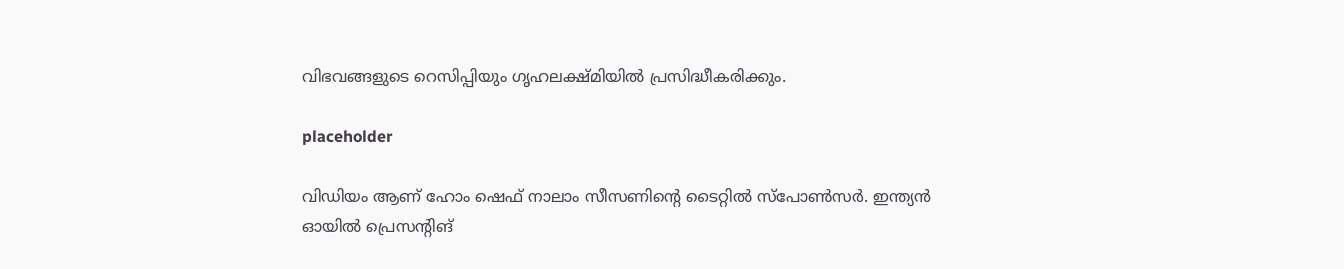വിഭവങ്ങളുടെ റെസിപ്പിയും ഗൃഹലക്ഷ്മിയില്‍ പ്രസിദ്ധീകരിക്കും.

placeholder

വിഡിയം ആണ് ഹോം ഷെഫ് നാലാം സീസണിന്റെ ടൈറ്റില്‍ സ്‌പോണ്‍സര്‍. ഇന്ത്യന്‍ ഓയില്‍ പ്രെസന്റിങ്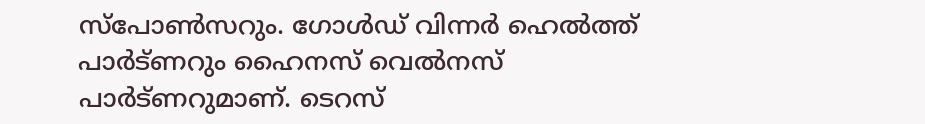സ്‌പോണ്‍സറും. ഗോള്‍ഡ് വിന്നര്‍ ഹെല്‍ത്ത് പാര്‍ട്ണറും ഹൈനസ് വെല്‍നസ് പാര്‍ട്ണറുമാണ്. ടെറസ്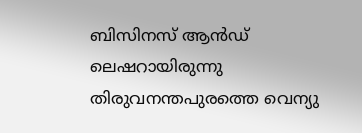ബിസിനസ് ആന്‍ഡ് ലെഷറായിരുന്നു തിരുവനന്തപുരത്തെ വെന്യു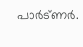പാര്‍ട്ണര്‍.